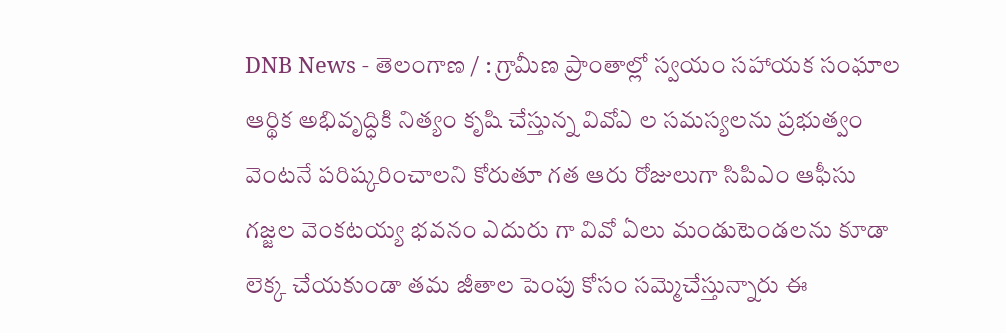DNB News - తెలంగాణ / : గ్రామీణ ప్రాంతాల్లో స్వయం సహాయక సంఘాల ఆర్థిక అభివృద్ధికి నిత్యం కృషి చేస్తున్న వివోఎ ల సమస్యలను ప్రభుత్వం వెంటనే పరిష్కరించాలని కోరుతూ గత ఆరు రోజులుగా సిపిఎం ఆఫీసు గజ్జల వెంకటయ్య భవనం ఎదురు గా వివో ఏలు మండుటెండలను కూడా లెక్క చేయకుండా తమ జీతాల పెంపు కోసం సమ్మెచేస్తున్నారు ఈ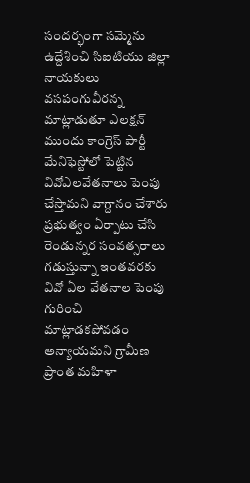సందర్భంగా సమ్మెను ఉద్దేశించి సిఐటియు జిల్లా నాయకులు వసపంగువీరన్న మాట్లాడుతూ ఎలక్షన్ ముందు కాంగ్రెస్ పార్టీ మేనిఫెస్టోలో పెట్టిన వివోఎలవేతనాలు పెంపు చేస్తామని వాగ్దానం చేశారు ప్రభుత్వం ఏర్పాటు చేసి రెండున్నర సంవత్సరాలు గడుస్తున్నా ఇంతవరకు వివో ఏల వేతనాల పెంపు గురించి మాట్లాడకపోవడం అన్యాయమని గ్రామీణ ప్రాంత మహిళా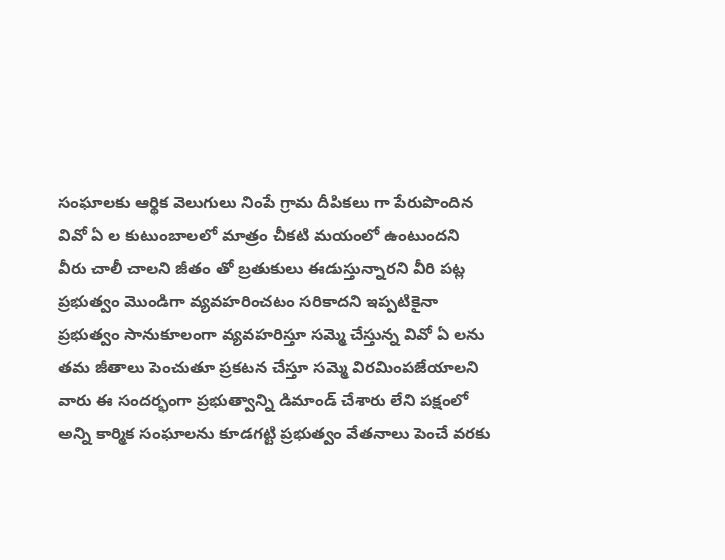సంఘాలకు ఆర్థిక వెలుగులు నింపే గ్రామ దీపికలు గా పేరుపొందిన వివో ఏ ల కుటుంబాలలో మాత్రం చీకటి మయంలో ఉంటుందని వీరు చాలీ చాలని జీతం తో బ్రతుకులు ఈడుస్తున్నారని వీరి పట్ల ప్రభుత్వం మొండిగా వ్యవహరించటం సరికాదని ఇప్పటికైనా ప్రభుత్వం సానుకూలంగా వ్యవహరిస్తూ సమ్మె చేస్తున్న వివో ఏ లను తమ జీతాలు పెంచుతూ ప్రకటన చేస్తూ సమ్మె విరమింపజేయాలని వారు ఈ సందర్భంగా ప్రభుత్వాన్ని డిమాండ్ చేశారు లేని పక్షంలో అన్ని కార్మిక సంఘాలను కూడగట్టి ప్రభుత్వం వేతనాలు పెంచే వరకు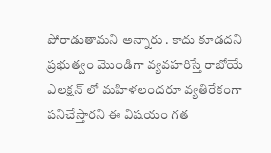పోరాడుతామని అన్నారు . కాదు కూడదని ప్రభుత్వం మొండిగా వ్యవహరిస్తే రాబోయే ఎలక్షన్ లో మహిళలందరూ వ్యతిరేకంగా పనిచేస్తారని ఈ విషయం గత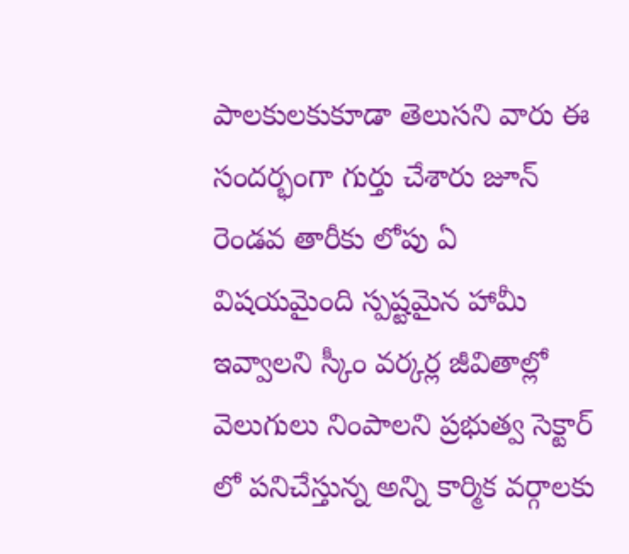పాలకులకుకూడా తెలుసని వారు ఈ సందర్భంగా గుర్తు చేశారు జూన్ రెండవ తారీకు లోపు ఏ విషయమైంది స్పష్టమైన హామీ ఇవ్వాలని స్కీం వర్కర్ల జీవితాల్లో వెలుగులు నింపాలని ప్రభుత్వ సెక్టార్ లో పనిచేస్తున్న అన్ని కార్మిక వర్గాలకు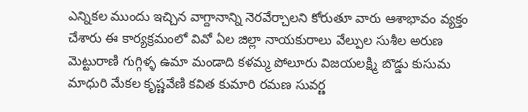ఎన్నికల ముందు ఇచ్చిన వాగ్దానాన్ని నెరవేర్చాలని కోరుతూ వారు ఆశాభావం వ్యక్తం చేశారు ఈ కార్యక్రమంలో వివో ఏల జిల్లా నాయకురాలు వేల్పుల సుశీల అరుణ మెట్టురాణి గుగ్గిళ్ళ ఉమా మండాది కళమ్మ పోలూరు విజయలక్ష్మి బొడ్డు కుసుమ మాధురి మేకల కృష్ణవేణి కవిత కుమారి రమణ సువర్ణ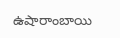ఉషారాంబాయి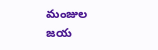మంజుల జయ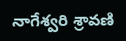నాగేశ్వరి శ్రావణి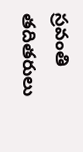స్రవంతి తదితరులు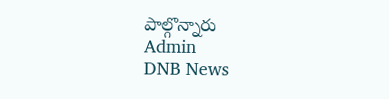పాల్గొన్నారు
Admin
DNB News